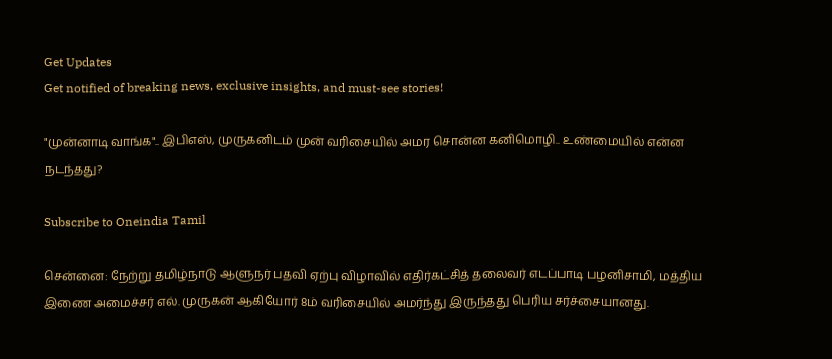Get Updates
Get notified of breaking news, exclusive insights, and must-see stories!

"முன்னாடி வாங்க".. இபிஎஸ், முருகனிடம் முன் வரிசையில் அமர சொன்ன கனிமொழி.. உண்மையில் என்ன நடந்தது?

Subscribe to Oneindia Tamil

சென்னை: நேற்று தமிழ்நாடு ஆளுநர் பதவி ஏற்பு விழாவில் எதிர்கட்சித் தலைவர் எடப்பாடி பழனிசாமி, மத்திய இணை அமைச்சர் எல். முருகன் ஆகியோர் 8ம் வரிசையில் அமர்ந்து இருந்தது பெரிய சர்ச்சையானது.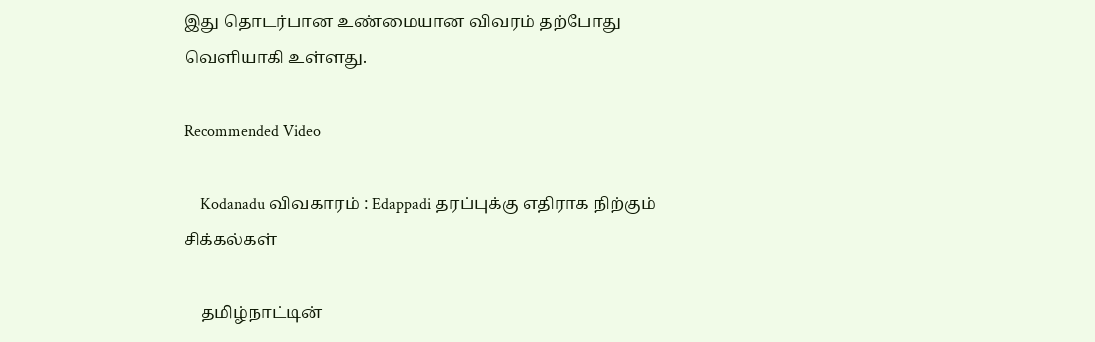இது தொடர்பான உண்மையான விவரம் தற்போது வெளியாகி உள்ளது.

Recommended Video

    Kodanadu விவகாரம் : Edappadi தரப்புக்கு எதிராக நிற்கும் சிக்கல்கள்

    தமிழ்நாட்டின்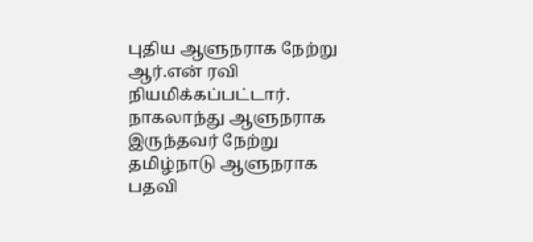புதிய ஆளுநராக நேற்று ஆர்.என் ரவி நியமிக்கப்பட்டார். நாகலாந்து ஆளுநராக இருந்தவர் நேற்று தமிழ்நாடு ஆளுநராக பதவி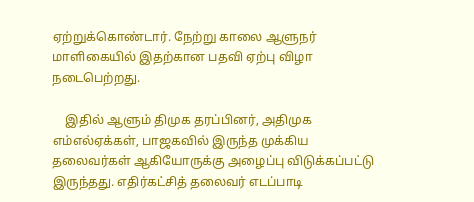ஏற்றுக்கொண்டார். நேற்று காலை ஆளுநர் மாளிகையில் இதற்கான பதவி ஏற்பு விழா நடைபெற்றது.

    இதில் ஆளும் திமுக தரப்பினர், அதிமுக எம்எல்ஏக்கள், பாஜகவில் இருந்த முக்கிய தலைவர்கள் ஆகியோருக்கு அழைப்பு விடுக்கப்பட்டு இருந்தது. எதிர்கட்சித் தலைவர் எடப்பாடி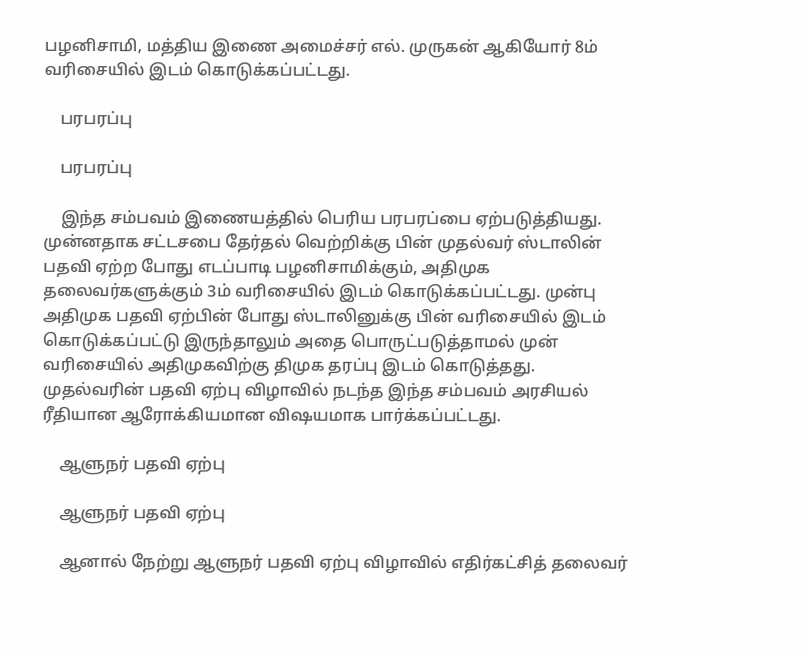பழனிசாமி, மத்திய இணை அமைச்சர் எல். முருகன் ஆகியோர் 8ம் வரிசையில் இடம் கொடுக்கப்பட்டது.

    பரபரப்பு

    பரபரப்பு

    இந்த சம்பவம் இணையத்தில் பெரிய பரபரப்பை ஏற்படுத்தியது. முன்னதாக சட்டசபை தேர்தல் வெற்றிக்கு பின் முதல்வர் ஸ்டாலின் பதவி ஏற்ற போது எடப்பாடி பழனிசாமிக்கும், அதிமுக தலைவர்களுக்கும் 3ம் வரிசையில் இடம் கொடுக்கப்பட்டது. முன்பு அதிமுக பதவி ஏற்பின் போது ஸ்டாலினுக்கு பின் வரிசையில் இடம் கொடுக்கப்பட்டு இருந்தாலும் அதை பொருட்படுத்தாமல் முன் வரிசையில் அதிமுகவிற்கு திமுக தரப்பு இடம் கொடுத்தது. முதல்வரின் பதவி ஏற்பு விழாவில் நடந்த இந்த சம்பவம் அரசியல் ரீதியான ஆரோக்கியமான விஷயமாக பார்க்கப்பட்டது.

    ஆளுநர் பதவி ஏற்பு

    ஆளுநர் பதவி ஏற்பு

    ஆனால் நேற்று ஆளுநர் பதவி ஏற்பு விழாவில் எதிர்கட்சித் தலைவர்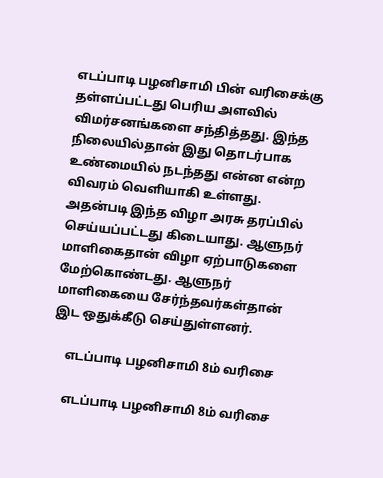எடப்பாடி பழனிசாமி பின் வரிசைக்கு தள்ளப்பட்டது பெரிய அளவில் விமர்சனங்களை சந்தித்தது. இந்த நிலையில்தான் இது தொடர்பாக உண்மையில் நடந்தது என்ன என்ற விவரம் வெளியாகி உள்ளது. அதன்படி இந்த விழா அரசு தரப்பில் செய்யப்பட்டது கிடையாது. ஆளுநர் மாளிகைதான் விழா ஏற்பாடுகளை மேற்கொண்டது. ஆளுநர் மாளிகையை சேர்ந்தவர்கள்தான் இட ஒதுக்கீடு செய்துள்ளனர்.

    எடப்பாடி பழனிசாமி 8ம் வரிசை

    எடப்பாடி பழனிசாமி 8ம் வரிசை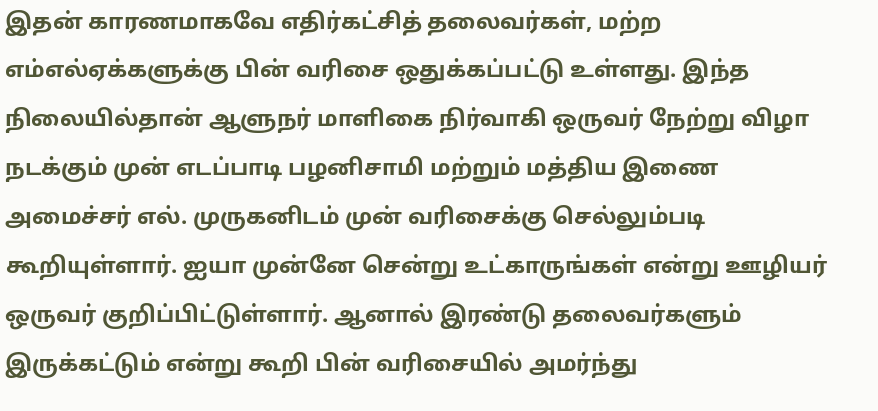இதன் காரணமாகவே எதிர்கட்சித் தலைவர்கள், மற்ற எம்எல்ஏக்களுக்கு பின் வரிசை ஒதுக்கப்பட்டு உள்ளது. இந்த நிலையில்தான் ஆளுநர் மாளிகை நிர்வாகி ஒருவர் நேற்று விழா நடக்கும் முன் எடப்பாடி பழனிசாமி மற்றும் மத்திய இணை அமைச்சர் எல். முருகனிடம் முன் வரிசைக்கு செல்லும்படி கூறியுள்ளார். ஐயா முன்னே சென்று உட்காருங்கள் என்று ஊழியர் ஒருவர் குறிப்பிட்டுள்ளார். ஆனால் இரண்டு தலைவர்களும் இருக்கட்டும் என்று கூறி பின் வரிசையில் அமர்ந்து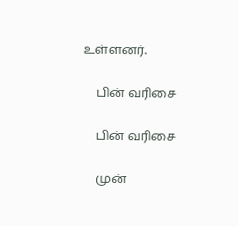உள்ளனர்.

    பின் வரிசை

    பின் வரிசை

    முன்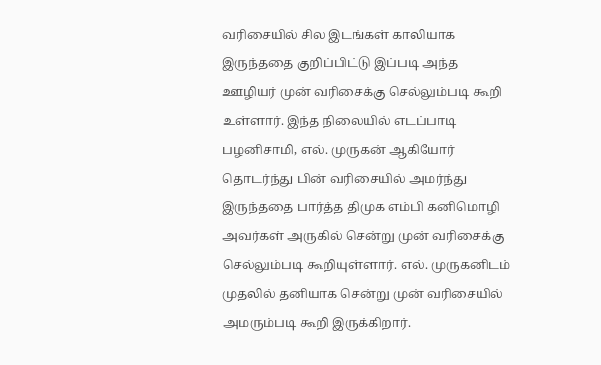வரிசையில் சில இடங்கள் காலியாக இருந்ததை குறிப்பிட்டு இப்படி அந்த ஊழியர் முன் வரிசைக்கு செல்லும்படி கூறி உள்ளார். இந்த நிலையில் எடப்பாடி பழனிசாமி, எல். முருகன் ஆகியோர் தொடர்ந்து பின் வரிசையில் அமர்ந்து இருந்ததை பார்த்த திமுக எம்பி கனிமொழி அவர்கள் அருகில் சென்று முன் வரிசைக்கு செல்லும்படி கூறியுள்ளார். எல். முருகனிடம் முதலில் தனியாக சென்று முன் வரிசையில் அமரும்படி கூறி இருக்கிறார்.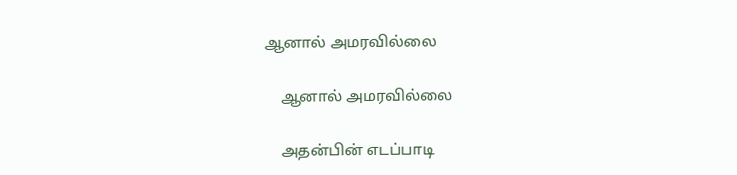ஆனால் அமரவில்லை

    ஆனால் அமரவில்லை

    அதன்பின் எடப்பாடி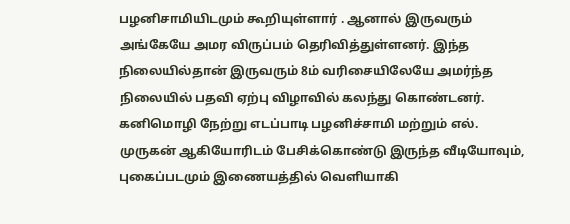பழனிசாமியிடமும் கூறியுள்ளார் . ஆனால் இருவரும் அங்கேயே அமர விருப்பம் தெரிவித்துள்ளனர். இந்த நிலையில்தான் இருவரும் 8ம் வரிசையிலேயே அமர்ந்த நிலையில் பதவி ஏற்பு விழாவில் கலந்து கொண்டனர். கனிமொழி நேற்று எடப்பாடி பழனிச்சாமி மற்றும் எல். முருகன் ஆகியோரிடம் பேசிக்கொண்டு இருந்த வீடியோவும், புகைப்படமும் இணையத்தில் வெளியாகி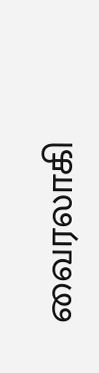வைரலாகி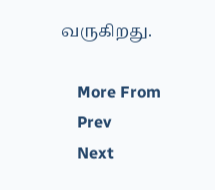வருகிறது.

    More From
    Prev
    Next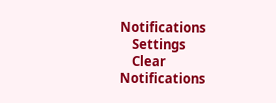Notifications
    Settings
    Clear Notifications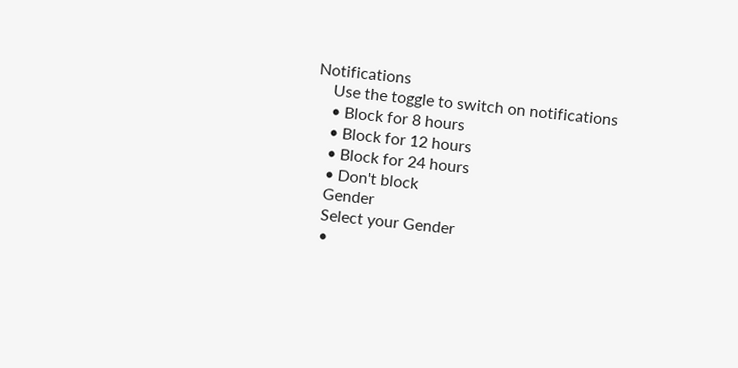Notifications
    Use the toggle to switch on notifications
    • Block for 8 hours
    • Block for 12 hours
    • Block for 24 hours
    • Don't block
    Gender
    Select your Gender
    •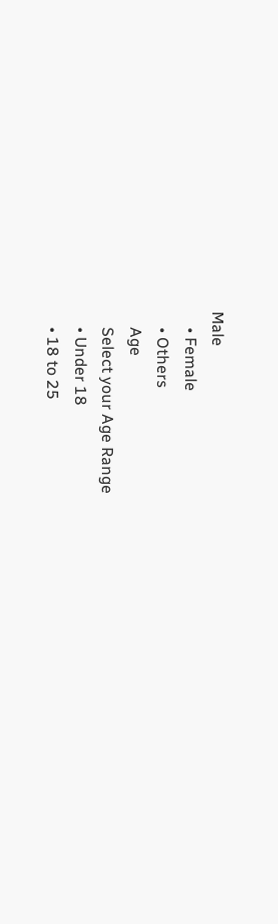Male
    • Female
    • Others
    Age
    Select your Age Range
    • Under 18
    • 18 to 25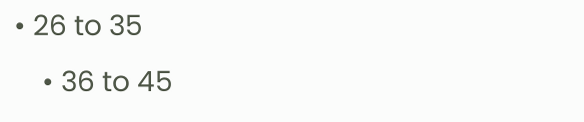• 26 to 35
    • 36 to 45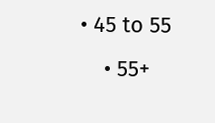• 45 to 55
    • 55+